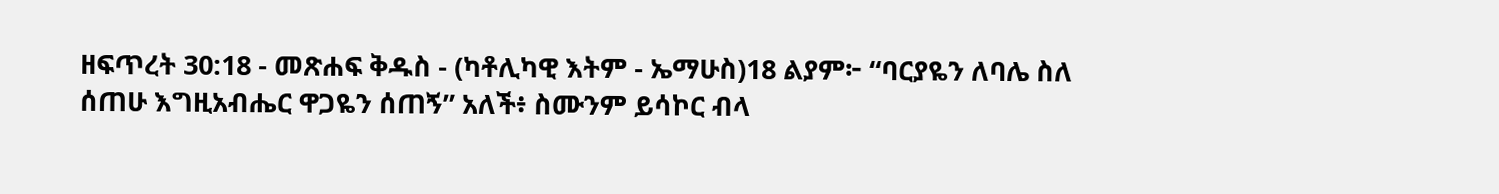ዘፍጥረት 30:18 - መጽሐፍ ቅዱስ - (ካቶሊካዊ እትም - ኤማሁስ)18 ልያም፦ “ባርያዬን ለባሌ ስለ ሰጠሁ እግዚአብሔር ዋጋዬን ሰጠኝ” አለች፥ ስሙንም ይሳኮር ብላ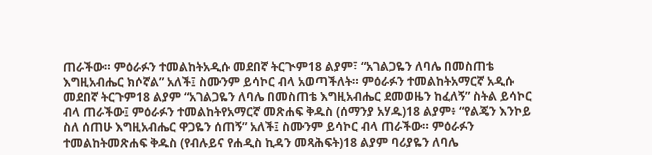ጠራችው። ምዕራፉን ተመልከትአዲሱ መደበኛ ትርጒም18 ልያም፣ “አገልጋዬን ለባሌ በመስጠቴ እግዚአብሔር ክሶኛል” አለች፤ ስሙንም ይሳኮር ብላ አወጣችለት። ምዕራፉን ተመልከትአማርኛ አዲሱ መደበኛ ትርጉም18 ልያም “አገልጋዬን ለባሌ በመስጠቴ እግዚአብሔር ደመወዜን ከፈለኝ” ስትል ይሳኮር ብላ ጠራችው፤ ምዕራፉን ተመልከትየአማርኛ መጽሐፍ ቅዱስ (ሰማንያ አሃዱ)18 ልያም፥ “የልጄን እንኮይ ስለ ሰጠሁ እግዚአብሔር ዋጋዬን ሰጠኝ” አለች፤ ስሙንም ይሳኮር ብላ ጠራችው። ምዕራፉን ተመልከትመጽሐፍ ቅዱስ (የብሉይና የሐዲስ ኪዳን መጻሕፍት)18 ልያም ባሪያዬን ለባሌ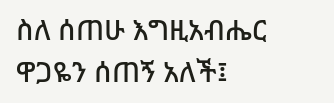ስለ ሰጠሁ እግዚአብሔር ዋጋዬን ሰጠኝ አለች፤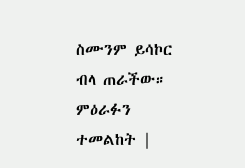ስሙንም ይሳኮር ብላ ጠራችው። ምዕራፉን ተመልከት |